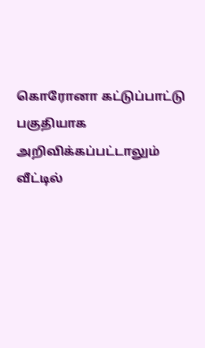கொரோனா கட்டுப்பாட்டு பகுதியாக அறிவிக்கப்பட்டாலும் வீட்டில்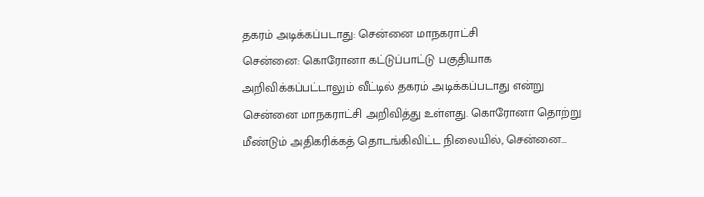தகரம் அடிக்கப்படாது: சென்னை மாநகராட்சி
சென்னை: கொரோனா கட்டுப்பாட்டு பகுதியாக அறிவிக்கப்பட்டாலும் வீட்டில் தகரம் அடிக்கப்படாது என்று சென்னை மாநகராட்சி அறிவித்து உள்ளது. கொரோனா தொற்று மீண்டும் அதிகரிக்கத் தொடங்கிவிட்ட நிலையில், சென்னை…